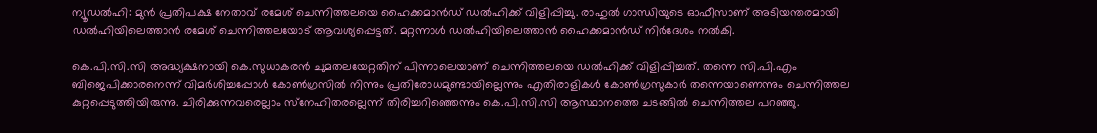ന്യൂഡല്‍ഹി: മുന്‍ പ്രതിപക്ഷ നേതാവ് രമേശ് ചെന്നിത്തലയെ ഹൈക്കമാന്‍ഡ് ഡല്‍ഹിക്ക് വിളിപ്പിച്ചു. രാഹുല്‍ ഗാന്ധിയുടെ ഓഫീസാണ് അടിയന്തരമായി ഡല്‍ഹിയിലെത്താന്‍ രമേശ് ചെന്നിത്തലയോട് ആവശ്യപ്പെട്ടത്. മറ്റന്നാള്‍ ഡല്‍ഹിയിലെത്താന്‍ ഹൈക്കമാന്‍ഡ് നിര്‍ദേശം നല്‍കി.

കെ.പി.സി.സി അദ്ധ്യക്ഷനായി കെ.സുധാകരന്‍ ചുമതലയേറ്റതിന് പിന്നാലെയാണ് ചെന്നിത്തലയെ ഡല്‍ഹിക്ക് വിളിപ്പിച്ചത്. തന്നെ സി.പി.എം ബിജെപിക്കാരനെന്ന് വിമര്‍ശിച്ചപ്പോള്‍ കോണ്‍ഗ്രസില്‍ നിന്നും പ്രതിരോധമുണ്ടായില്ലെന്നും എതിരാളികള്‍ കോണ്‍ഗ്രസുകാര്‍ തന്നെയാണെന്നും ചെന്നിത്തല കുറ്റപ്പെടുത്തിയിരുന്നു. ചിരിക്കുന്നവരെല്ലാം സ്‌നേഹിതരല്ലെന്ന് തിരിച്ചറിഞ്ഞെന്നും കെ.പി.സി.സി ആസ്ഥാനത്തെ ചടങ്ങില്‍ ചെന്നിത്തല പറഞ്ഞു.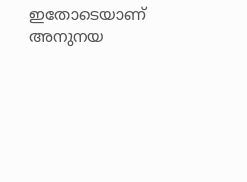ഇതോടെയാണ് അനുനയ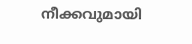നീക്കവുമായി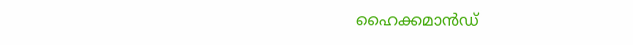ഹൈക്കമാന്‍ഡ്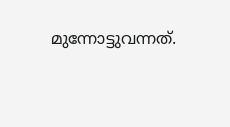മുന്നോട്ടുവന്നത്.